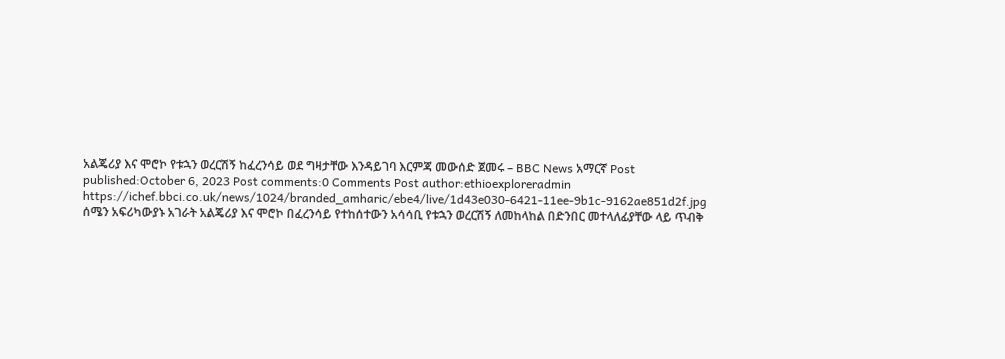አልጄሪያ እና ሞሮኮ የቱኋን ወረርሽኝ ከፈረንሳይ ወደ ግዛታቸው እንዳይገባ እርምጃ መውሰድ ጀመሩ – BBC News አማርኛ Post published:October 6, 2023 Post comments:0 Comments Post author:ethioexploreradmin https://ichef.bbci.co.uk/news/1024/branded_amharic/ebe4/live/1d43e030-6421-11ee-9b1c-9162ae851d2f.jpg ሰሜን አፍሪካውያኑ አገራት አልጄሪያ እና ሞሮኮ በፈረንሳይ የተከሰተውን አሳሳቢ የቱኋን ወረርሽኝ ለመከላከል በድንበር መተላለፊያቸው ላይ ጥብቅ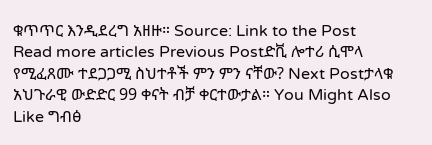ቁጥጥር እንዲደረግ አዘዙ። Source: Link to the Post Read more articles Previous Postድቪ ሎተሪ ሲሞላ የሚፈጸሙ ተደጋጋሚ ስህተቶች ምን ምን ናቸው? Next Postታላቁ አህጉራዊ ውድድር 99 ቀናት ብቻ ቀርተውታል። You Might Also Like ግብፅ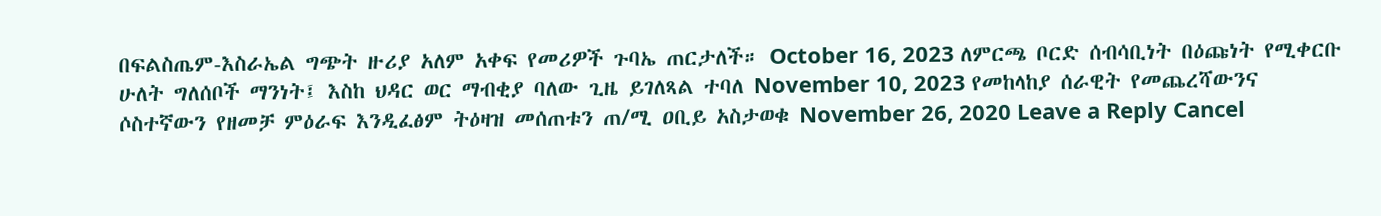በፍልስጤም-እስራኤል ግጭት ዙሪያ አለም አቀፍ የመሪዎች ጉባኤ ጠርታለች። October 16, 2023 ለምርጫ ቦርድ ሰብሳቢነት በዕጩነት የሚቀርቡ ሁለት ግለሰቦች ማንነት፤ እስከ ህዳር ወር ማብቂያ ባለው ጊዜ ይገለጻል ተባለ November 10, 2023 የመከላከያ ሰራዊት የመጨረሻውንና ሶስተኛውን የዘመቻ ምዕራፍ እንዲፈፅም ትዕዛዝ መሰጠቱን ጠ/ሚ ዐቢይ አስታወቁ November 26, 2020 Leave a Reply Cancel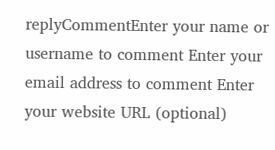replyCommentEnter your name or username to comment Enter your email address to comment Enter your website URL (optional)